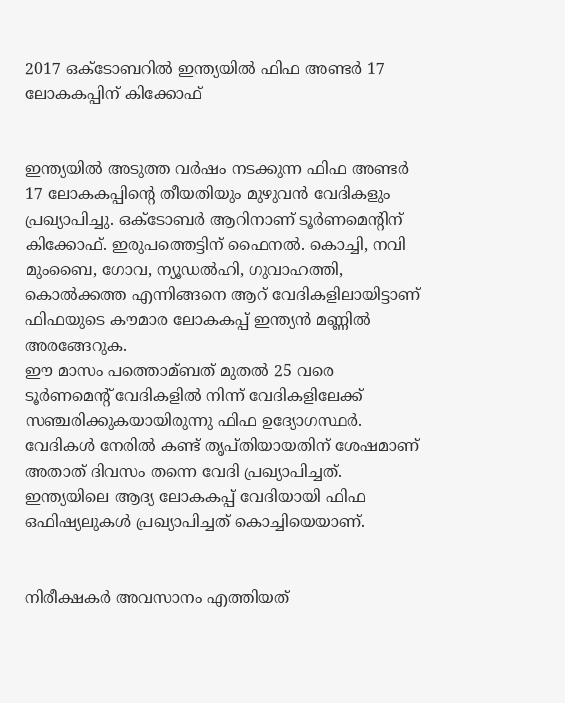2017 ഒക്ടോബറില്‍ ഇന്ത്യയില്‍ ഫിഫ അണ്ടര്‍ 17 ലോകകപ്പിന് കിക്കോഫ്


ഇന്ത്യയില്‍ അടുത്ത വര്‍ഷം നടക്കുന്ന ഫിഫ അണ്ടര്‍ 17 ലോകകപ്പിന്റെ തീയതിയും മുഴുവന്‍ വേദികളും പ്രഖ്യാപിച്ചു. ഒക്ടോബര്‍ ആറിനാണ് ടൂര്‍ണമെന്റിന് കിക്കോഫ്. ഇരുപത്തെട്ടിന് ഫൈനല്‍. കൊച്ചി, നവി മുംബൈ, ഗോവ, ന്യൂഡല്‍ഹി, ഗുവാഹത്തി, കൊല്‍ക്കത്ത എന്നിങ്ങനെ ആറ് വേദികളിലായിട്ടാണ് ഫിഫയുടെ കൗമാര ലോകകപ്പ് ഇന്ത്യന്‍ മണ്ണില്‍ അരങ്ങേറുക.
ഈ മാസം പത്തൊമ്ബത് മുതല്‍ 25 വരെ ടൂര്‍ണമെന്റ് വേദികളില്‍ നിന്ന് വേദികളിലേക്ക് സഞ്ചരിക്കുകയായിരുന്നു ഫിഫ ഉദ്യോഗസ്ഥര്‍. വേദികള്‍ നേരില്‍ കണ്ട് തൃപ്തിയായതിന് ശേഷമാണ് അതാത് ദിവസം തന്നെ വേദി പ്രഖ്യാപിച്ചത്. ഇന്ത്യയിലെ ആദ്യ ലോകകപ്പ് വേദിയായി ഫിഫ ഒഫിഷ്യലുകള്‍ പ്രഖ്യാപിച്ചത് കൊച്ചിയെയാണ്.


നിരീക്ഷകര്‍ അവസാനം എത്തിയത്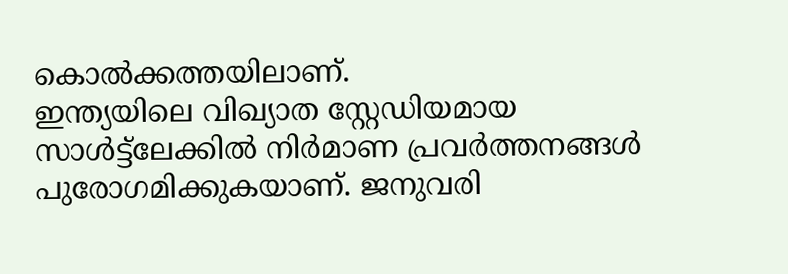കൊല്‍ക്കത്തയിലാണ്.
ഇന്ത്യയിലെ വിഖ്യാത സ്റ്റേഡിയമായ സാള്‍ട്ട്ലേക്കില്‍ നിര്‍മാണ പ്രവര്‍ത്തനങ്ങള്‍ പുരോഗമിക്കുകയാണ്. ജനുവരി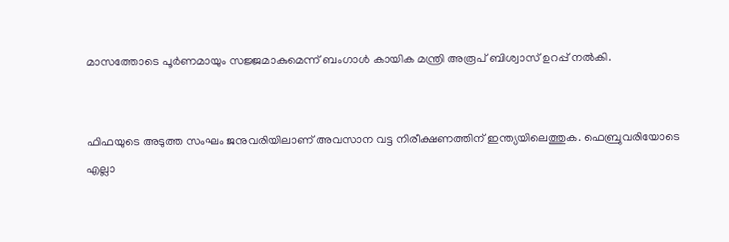മാസത്തോടെ പൂര്‍ണമായും സജ്ജമാകുമെന്ന് ബംഗാള്‍ കായിക മന്ത്രി അരൂപ് ബിശ്വാസ് ഉറപ്പ് നല്‍കി.


ഫിഫയുടെ അടുത്ത സംഘം ജനുവരിയിലാണ് അവസാന വട്ട നിരീക്ഷണത്തിന് ഇന്ത്യയിലെത്തുക. ഫെബ്രുവരിയോടെ എല്ലാ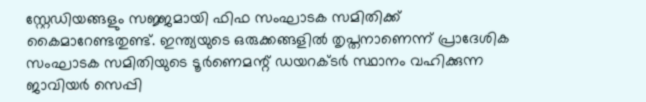സ്റ്റേഡിയങ്ങളും സജ്ജമായി ഫിഫ സംഘാടക സമിതിക്ക് കൈമാറേണ്ടതുണ്ട്. ഇന്ത്യയുടെ ഒരുക്കങ്ങളില്‍ തൃപ്തനാണെന്ന് പ്രാദേശിക സംഘാടക സമിതിയുടെ ടൂര്‍ണെമന്റ് ഡയറക്ടര്‍ സ്ഥാനം വഹിക്കുന്ന ജാവിയര്‍ സെപ്പി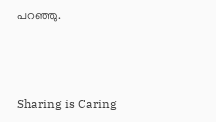പറഞ്ഞു.



Sharing is Caring